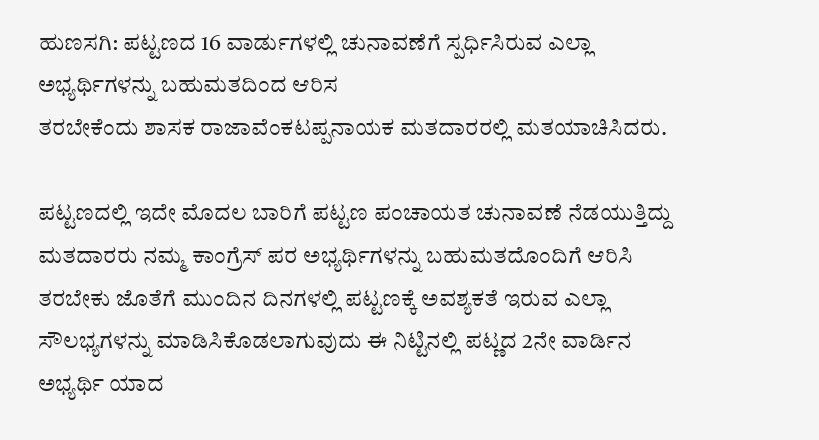ಹುಣಸಗಿ: ಪಟ್ಟಣದ 16 ವಾರ್ಡುಗಳಲ್ಲಿ ಚುನಾವಣೆಗೆ ಸ್ಪರ್ಧಿಸಿರುವ ಎಲ್ಲಾ ಅಭ್ಯರ್ಥಿಗಳನ್ನು ಬಹುಮತದಿಂದ ಆರಿಸ
ತರಬೇಕೆಂದು ಶಾಸಕ ರಾಜಾವೆಂಕಟಪ್ಪನಾಯಕ ಮತದಾರರಲ್ಲಿ ಮತಯಾಚಿಸಿದರು.

ಪಟ್ಟಣದಲ್ಲಿ ಇದೇ ಮೊದಲ ಬಾರಿಗೆ ಪಟ್ಟಣ ಪಂಚಾಯತ ಚುನಾವಣೆ ನೆಡಯುತ್ತಿದ್ದು ಮತದಾರರು ನಮ್ಮ ಕಾಂಗ್ರೆಸ್ ಪರ ಅಭ್ಯರ್ಥಿಗಳನ್ನು ಬಹುಮತದೊಂದಿಗೆ ಆರಿಸಿ ತರಬೇಕು ಜೊತೆಗೆ ಮುಂದಿನ ದಿನಗಳಲ್ಲಿ ಪಟ್ಟಣಕ್ಕೆ ಅವಶ್ಯಕತೆ ಇರುವ ಎಲ್ಲಾ ಸೌಲಭ್ಯಗಳನ್ನು ಮಾಡಿಸಿಕೊಡಲಾಗುವುದು ಈ ನಿಟ್ಟಿನಲ್ಲಿ ಪಟ್ಣದ 2ನೇ ವಾರ್ಡಿನ ಅಭ್ಯರ್ಥಿ ಯಾದ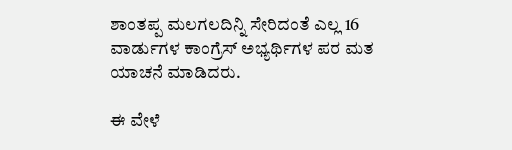ಶಾಂತಪ್ಪ ಮಲಗಲದಿನ್ನಿ ಸೇರಿದಂತೆ ಎಲ್ಲ 16 ವಾರ್ಡುಗಳ ಕಾಂಗ್ರೆಸ್ ಅಭ್ಯರ್ಥಿಗಳ ಪರ ಮತ ಯಾಚನೆ ಮಾಡಿದರು.

ಈ ವೇಳೆ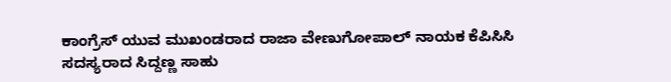ಕಾಂಗ್ರೆಸ್ ಯುವ ಮುಖಂಡರಾದ ರಾಜಾ ವೇಣುಗೋಪಾಲ್ ನಾಯಕ ಕೆಪಿಸಿಸಿ ಸದಸ್ಯರಾದ ಸಿದ್ದಣ್ಣ ಸಾಹು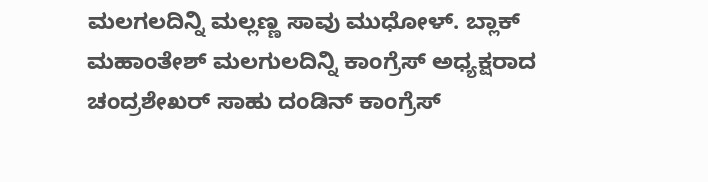ಮಲಗಲದಿನ್ನಿ ಮಲ್ಲಣ್ಣ ಸಾವು ಮುಧೋಳ್. ಬ್ಲಾಕ್ ಮಹಾಂತೇಶ್ ಮಲಗುಲದಿನ್ನಿ ಕಾಂಗ್ರೆಸ್ ಅಧ್ಯಕ್ಷರಾದ ಚಂದ್ರಶೇಖರ್ ಸಾಹು ದಂಡಿನ್ ಕಾಂಗ್ರೆಸ್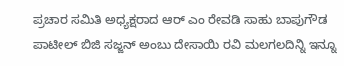ಪ್ರಚಾರ ಸಮಿತಿ ಅಧ್ಯಕ್ಷರಾದ ಆರ್ ಎಂ ರೇವಡಿ ಸಾಹು ಬಾಪುಗೌಡ ಪಾಟೀಲ್ ಬಿಜಿ ಸಜ್ಜನ್ ಅಂಬು ದೇಸಾಯಿ ರವಿ ಮಲಗಲದಿನ್ನಿ ಇನ್ನೂ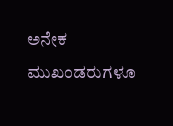ಅನೇಕ ಮುಖಂಡರುಗಳೂ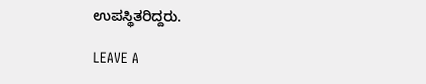ಉಪಸ್ಥಿತರಿದ್ದರು.

LEAVE A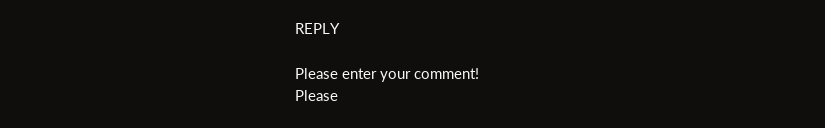REPLY

Please enter your comment!
Please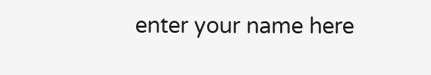enter your name here